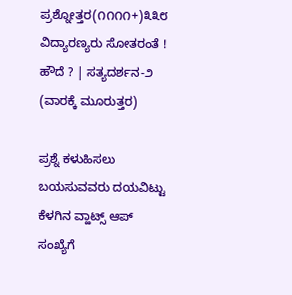ಪ್ರಶ್ನೋತ್ತರ(೧೧೧೧+)೩೩೮ ವಿದ್ಯಾರಣ್ಯರು ಸೋತರಂತೆ ! ಹೌದೆ ? | ಸತ್ಯದರ್ಶನ-೨ (ವಾರಕ್ಕೆ ಮೂರುತ್ತರ)

ಪ್ರಶ್ನೆ ಕಳುಹಿಸಲು ಬಯಸುವವರು ದಯವಿಟ್ಟು ಕೆಳಗಿನ ವ್ಹಾಟ್ಸ್ ಆಪ್ ಸಂಖ್ಯೆಗೆ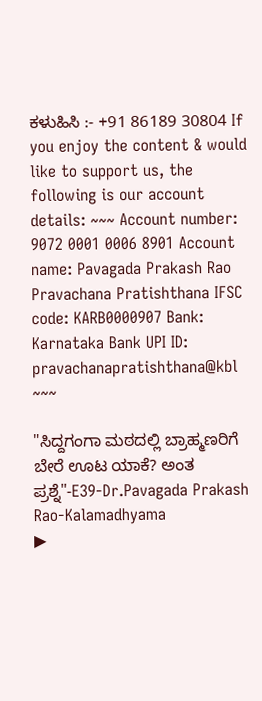ಕಳುಹಿಸಿ :- +91 86189 30804 If you enjoy the content & would like to support us, the following is our account details: ~~~ Account number: 9072 0001 0006 8901 Account name: Pavagada Prakash Rao Pravachana Pratishthana IFSC code: KARB0000907 Bank: Karnataka Bank UPI ID: pravachanapratishthana@kbl ~~~

"ಸಿದ್ದಗಂಗಾ ಮಠದಲ್ಲಿ ಬ್ರಾಹ್ಮಣರಿಗೆ ಬೇರೆ ಊಟ ಯಾಕೆ? ಅಂತ ಪ್ರಶ್ನೆ"-E39-Dr.Pavagada Prakash Rao-Kalamadhyama
▶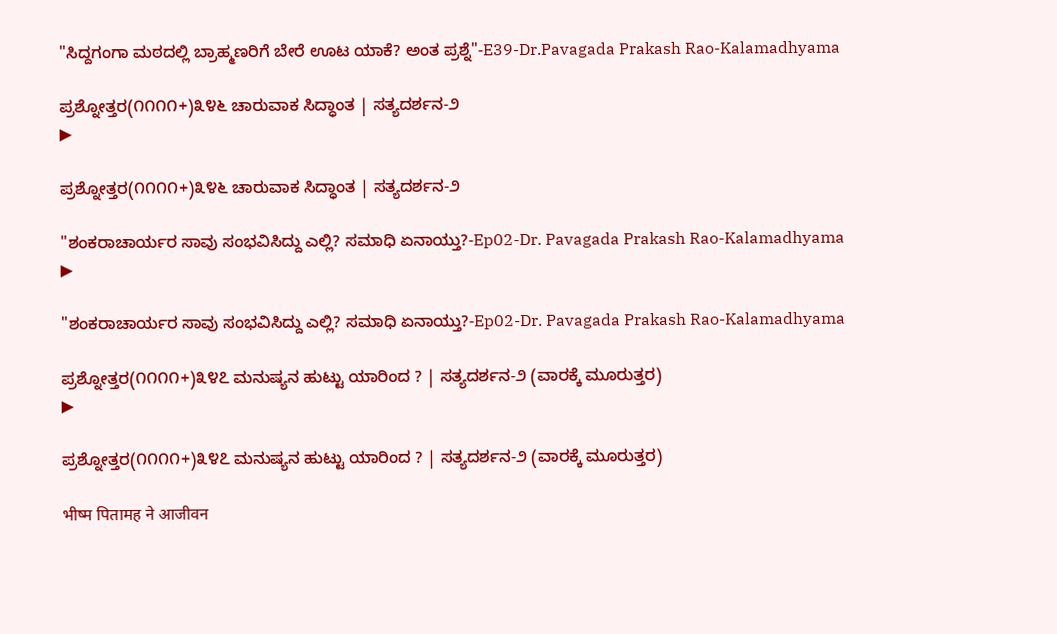"ಸಿದ್ದಗಂಗಾ ಮಠದಲ್ಲಿ ಬ್ರಾಹ್ಮಣರಿಗೆ ಬೇರೆ ಊಟ ಯಾಕೆ? ಅಂತ ಪ್ರಶ್ನೆ"-E39-Dr.Pavagada Prakash Rao-Kalamadhyama

ಪ್ರಶ್ನೋತ್ತರ(೧೧೧೧+)೩೪೬ ಚಾರುವಾಕ ಸಿದ್ಧಾಂತ | ಸತ್ಯದರ್ಶನ-೨
▶

ಪ್ರಶ್ನೋತ್ತರ(೧೧೧೧+)೩೪೬ ಚಾರುವಾಕ ಸಿದ್ಧಾಂತ | ಸತ್ಯದರ್ಶನ-೨

"ಶಂಕರಾಚಾರ್ಯರ ಸಾವು ಸಂಭವಿಸಿದ್ದು ಎಲ್ಲಿ? ಸಮಾಧಿ ಏನಾಯ್ತು?-Ep02-Dr. Pavagada Prakash Rao-Kalamadhyama
▶

"ಶಂಕರಾಚಾರ್ಯರ ಸಾವು ಸಂಭವಿಸಿದ್ದು ಎಲ್ಲಿ? ಸಮಾಧಿ ಏನಾಯ್ತು?-Ep02-Dr. Pavagada Prakash Rao-Kalamadhyama

ಪ್ರಶ್ನೋತ್ತರ(೧೧೧೧+)೩೪೭ ಮನುಷ್ಯನ ಹುಟ್ಟು ಯಾರಿಂದ ? | ಸತ್ಯದರ್ಶನ-೨ (ವಾರಕ್ಕೆ ಮೂರುತ್ತರ)
▶

ಪ್ರಶ್ನೋತ್ತರ(೧೧೧೧+)೩೪೭ ಮನುಷ್ಯನ ಹುಟ್ಟು ಯಾರಿಂದ ? | ಸತ್ಯದರ್ಶನ-೨ (ವಾರಕ್ಕೆ ಮೂರುತ್ತರ)

भीष्म पितामह ने आजीवन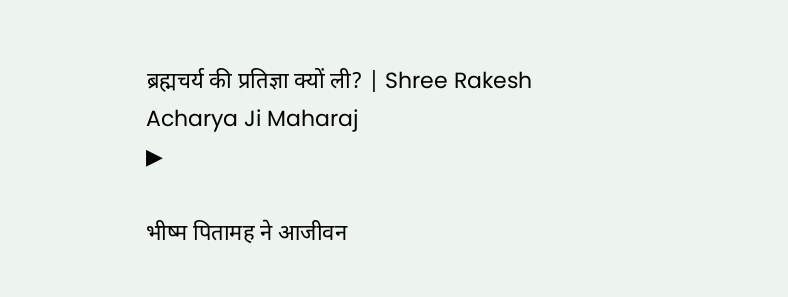ब्रह्मचर्य की प्रतिज्ञा क्यों ली? | Shree Rakesh Acharya Ji Maharaj
▶

भीष्म पितामह ने आजीवन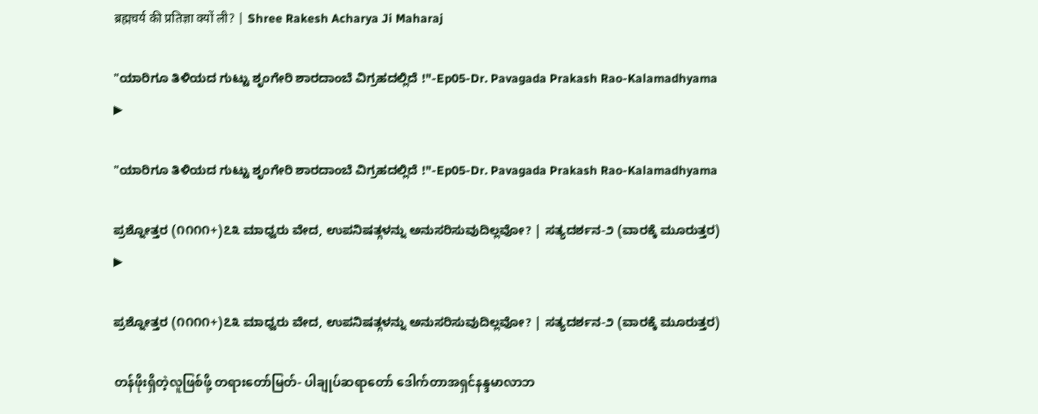ब्रह्मचर्य की प्रतिज्ञा क्यों ली? | Shree Rakesh Acharya Ji Maharaj

"ಯಾರಿಗೂ ತಿಳಿಯದ ಗುಟ್ಟು ಶೃಂಗೇರಿ ಶಾರದಾಂಬೆ ವಿಗ್ರಹದಲ್ಲಿದೆ !"-Ep05-Dr. Pavagada Prakash Rao-Kalamadhyama
▶

"ಯಾರಿಗೂ ತಿಳಿಯದ ಗುಟ್ಟು ಶೃಂಗೇರಿ ಶಾರದಾಂಬೆ ವಿಗ್ರಹದಲ್ಲಿದೆ !"-Ep05-Dr. Pavagada Prakash Rao-Kalamadhyama

ಪ್ರಶ್ನೋತ್ತರ (೧೧೧೧+)೭೩ ಮಾಧ್ವರು ವೇದ, ಉಪನಿಷತ್ಗಳನ್ನು ಅನುಸರಿಸುವುದಿಲ್ಲವೋ? | ಸತ್ಯದರ್ಶನ-೨ (ವಾರಕ್ಕೆ ಮೂರುತ್ತರ)
▶

ಪ್ರಶ್ನೋತ್ತರ (೧೧೧೧+)೭೩ ಮಾಧ್ವರು ವೇದ, ಉಪನಿಷತ್ಗಳನ್ನು ಅನುಸರಿಸುವುದಿಲ್ಲವೋ? | ಸತ್ಯದರ್ಶನ-೨ (ವಾರಕ್ಕೆ ಮೂರುತ್ತರ)

တန်ဖိုးရှိတဲ့လူဖြစ်ဖို့ တရားတော်မြတ်- ပါချုပ်ဆရာတော် ဒေါက်တာအရှင်နန္ဒမာလာဘ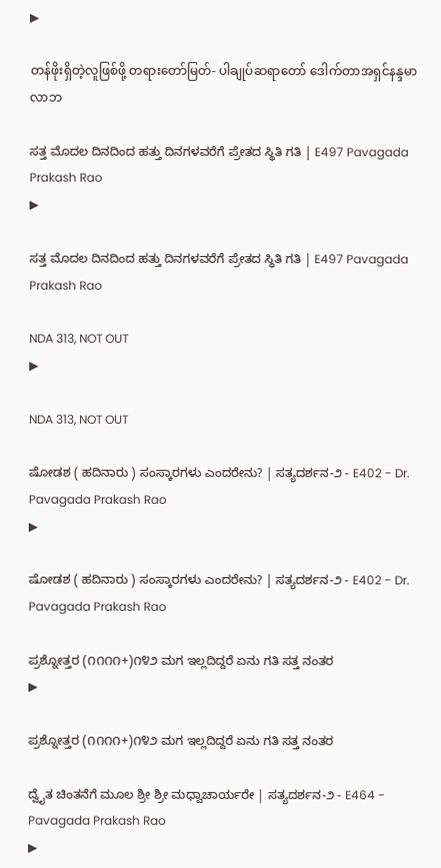▶

တန်ဖိုးရှိတဲ့လူဖြစ်ဖို့ တရားတော်မြတ်- ပါချုပ်ဆရာတော် ဒေါက်တာအရှင်နန္ဒမာလာဘ

ಸತ್ತ ಮೊದಲ ದಿನದಿಂದ ಹತ್ತು ದಿನಗಳವರೆಗೆ ಪ್ರೇತದ ಸ್ಥಿತಿ ಗತಿ | E497 Pavagada Prakash Rao
▶

ಸತ್ತ ಮೊದಲ ದಿನದಿಂದ ಹತ್ತು ದಿನಗಳವರೆಗೆ ಪ್ರೇತದ ಸ್ಥಿತಿ ಗತಿ | E497 Pavagada Prakash Rao

NDA 313, NOT OUT
▶

NDA 313, NOT OUT

ಷೋಡಶ ( ಹದಿನಾರು ) ಸಂಸ್ಕಾರಗಳು ಎಂದರೇನು? | ಸತ್ಯದರ್ಶನ-೨ - E402 - Dr. Pavagada Prakash Rao
▶

ಷೋಡಶ ( ಹದಿನಾರು ) ಸಂಸ್ಕಾರಗಳು ಎಂದರೇನು? | ಸತ್ಯದರ್ಶನ-೨ - E402 - Dr. Pavagada Prakash Rao

ಪ್ರಶ್ನೋತ್ತರ (೧೧೧೧+)೧೪೨ ಮಗ ಇಲ್ಲದಿದ್ದರೆ ಏನು ಗತಿ ಸತ್ತ ನಂತರ
▶

ಪ್ರಶ್ನೋತ್ತರ (೧೧೧೧+)೧೪೨ ಮಗ ಇಲ್ಲದಿದ್ದರೆ ಏನು ಗತಿ ಸತ್ತ ನಂತರ

ದ್ವೈತ ಚಿಂತನೆಗೆ ಮೂಲ ಶ್ರೀ ಶ್ರೀ ಮಧ್ವಾಚಾರ್ಯರೇ | ಸತ್ಯದರ್ಶನ-೨ - E464 - Pavagada Prakash Rao
▶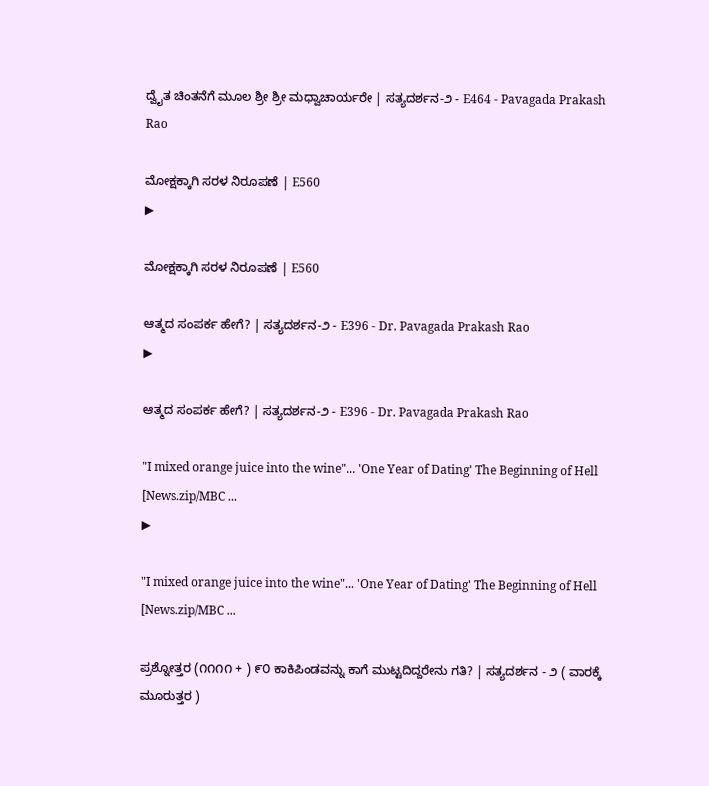ದ್ವೈತ ಚಿಂತನೆಗೆ ಮೂಲ ಶ್ರೀ ಶ್ರೀ ಮಧ್ವಾಚಾರ್ಯರೇ | ಸತ್ಯದರ್ಶನ-೨ - E464 - Pavagada Prakash Rao

ಮೋಕ್ಷಕ್ಕಾಗಿ ಸರಳ ನಿರೂಪಣೆ | E560
▶

ಮೋಕ್ಷಕ್ಕಾಗಿ ಸರಳ ನಿರೂಪಣೆ | E560

ಆತ್ಮದ ಸಂಪರ್ಕ ಹೇಗೆ? | ಸತ್ಯದರ್ಶನ-೨ - E396 - Dr. Pavagada Prakash Rao
▶

ಆತ್ಮದ ಸಂಪರ್ಕ ಹೇಗೆ? | ಸತ್ಯದರ್ಶನ-೨ - E396 - Dr. Pavagada Prakash Rao

"I mixed orange juice into the wine"... 'One Year of Dating' The Beginning of Hell [News.zip/MBC ...
▶

"I mixed orange juice into the wine"... 'One Year of Dating' The Beginning of Hell [News.zip/MBC ...

ಪ್ರಶ್ನೋತ್ತರ (೧೧೧೧ + ) ೯೦ ಕಾಕಿಪಿಂಡವನ್ನು ಕಾಗೆ ಮುಟ್ಟದಿದ್ದರೇನು ಗತಿ? | ಸತ್ಯದರ್ಶನ - ೨ ( ವಾರಕ್ಕೆ ಮೂರುತ್ತರ )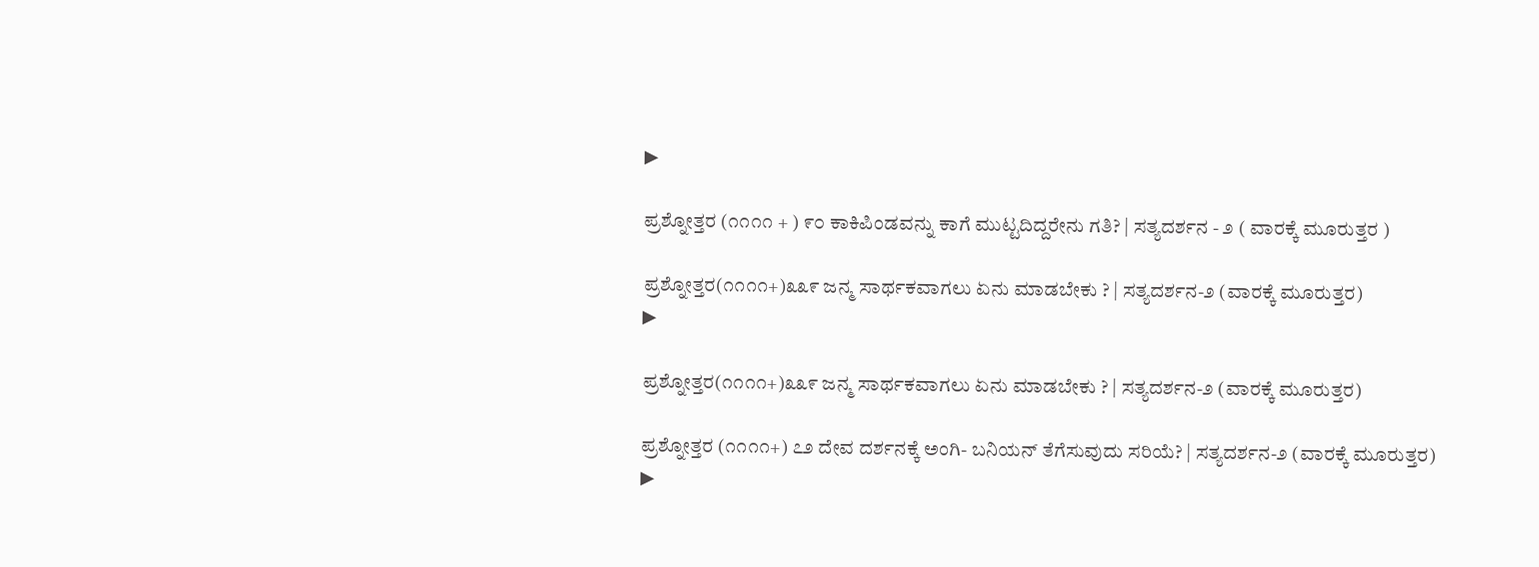▶

ಪ್ರಶ್ನೋತ್ತರ (೧೧೧೧ + ) ೯೦ ಕಾಕಿಪಿಂಡವನ್ನು ಕಾಗೆ ಮುಟ್ಟದಿದ್ದರೇನು ಗತಿ? | ಸತ್ಯದರ್ಶನ - ೨ ( ವಾರಕ್ಕೆ ಮೂರುತ್ತರ )

ಪ್ರಶ್ನೋತ್ತರ(೧೧೧೧+)೩೩೯ ಜನ್ಮ ಸಾರ್ಥಕವಾಗಲು ಏನು ಮಾಡಬೇಕು ? | ಸತ್ಯದರ್ಶನ-೨ (ವಾರಕ್ಕೆ ಮೂರುತ್ತರ)
▶

ಪ್ರಶ್ನೋತ್ತರ(೧೧೧೧+)೩೩೯ ಜನ್ಮ ಸಾರ್ಥಕವಾಗಲು ಏನು ಮಾಡಬೇಕು ? | ಸತ್ಯದರ್ಶನ-೨ (ವಾರಕ್ಕೆ ಮೂರುತ್ತರ)

ಪ್ರಶ್ನೋತ್ತರ (೧೧೧೧+) ೭೨ ದೇವ ದರ್ಶನಕ್ಕೆ ಅಂಗಿ- ಬನಿಯನ್ ತೆಗೆಸುವುದು ಸರಿಯೆ? | ಸತ್ಯದರ್ಶನ-೨ (ವಾರಕ್ಕೆ ಮೂರುತ್ತರ)
▶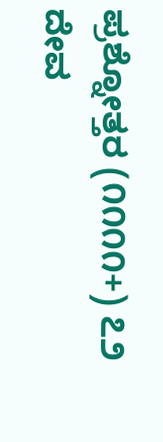ಪ್ರಶ್ನೋತ್ತರ (೧೧೧೧+) ೭೨ ದೇವ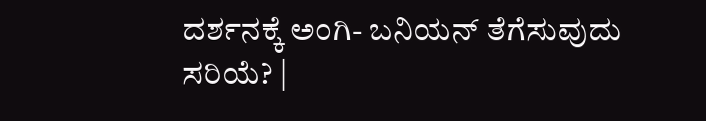ದರ್ಶನಕ್ಕೆ ಅಂಗಿ- ಬನಿಯನ್ ತೆಗೆಸುವುದು ಸರಿಯೆ? |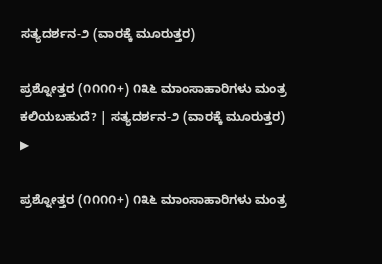ಸತ್ಯದರ್ಶನ-೨ (ವಾರಕ್ಕೆ ಮೂರುತ್ತರ)

ಪ್ರಶ್ನೋತ್ತರ (೧೧೧೧+) ೧೩೬ ಮಾಂಸಾಹಾರಿಗಳು ಮಂತ್ರ ಕಲಿಯಬಹುದೆ? | ಸತ್ಯದರ್ಶನ-೨ (ವಾರಕ್ಕೆ ಮೂರುತ್ತರ)
▶

ಪ್ರಶ್ನೋತ್ತರ (೧೧೧೧+) ೧೩೬ ಮಾಂಸಾಹಾರಿಗಳು ಮಂತ್ರ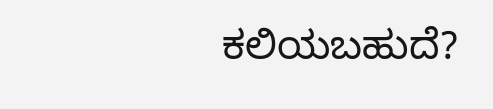ಕಲಿಯಬಹುದೆ?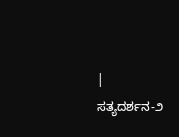| ಸತ್ಯದರ್ಶನ-೨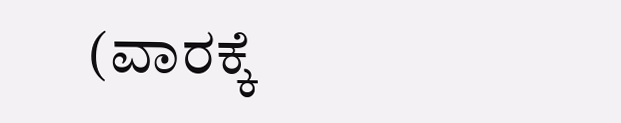(ವಾರಕ್ಕೆ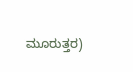ಮೂರುತ್ತರ)